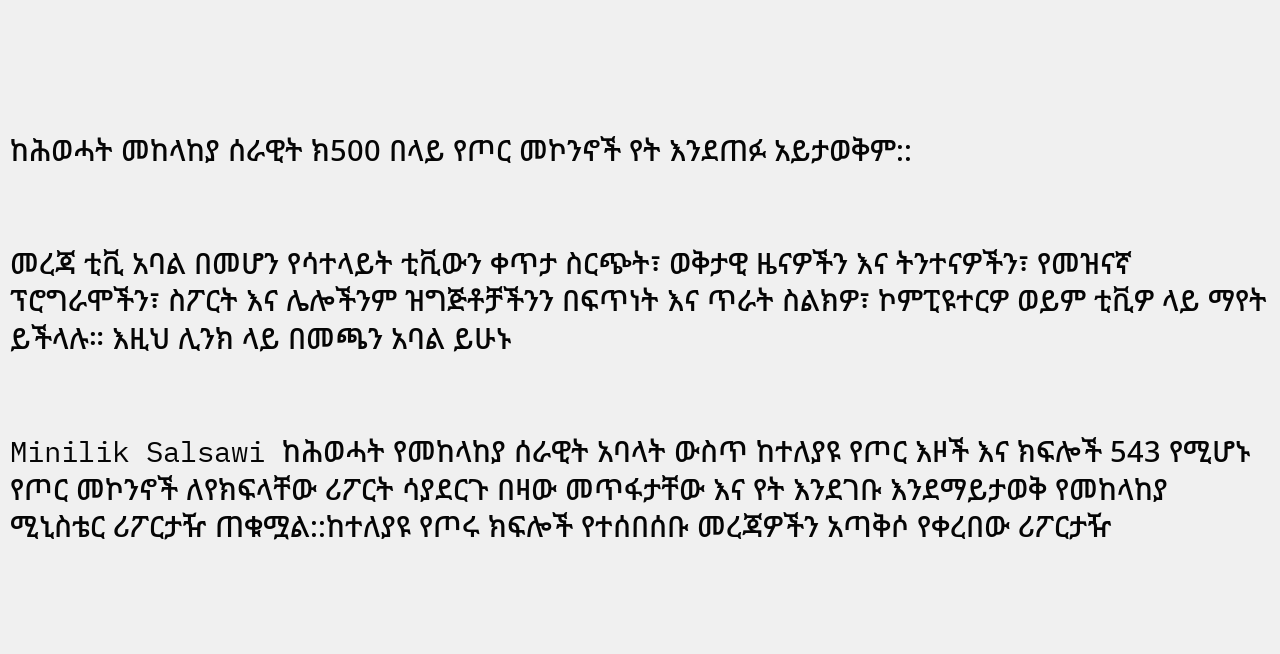ከሕወሓት መከላከያ ሰራዊት ክ500 በላይ የጦር መኮንኖች የት እንደጠፉ አይታወቅም::


መረጃ ቲቪ አባል በመሆን የሳተላይት ቲቪውን ቀጥታ ስርጭት፣ ወቅታዊ ዜናዎችን እና ትንተናዎችን፣ የመዝናኛ ፕሮግራሞችን፣ ስፖርት እና ሌሎችንም ዝግጅቶቻችንን በፍጥነት እና ጥራት ስልክዎ፣ ኮምፒዩተርዎ ወይም ቲቪዎ ላይ ማየት ይችላሉ። እዚህ ሊንክ ላይ በመጫን አባል ይሁኑ


Minilik Salsawi ከሕወሓት የመከላከያ ሰራዊት አባላት ውስጥ ከተለያዩ የጦር እዞች እና ክፍሎች 543 የሚሆኑ የጦር መኮንኖች ለየክፍላቸው ሪፖርት ሳያደርጉ በዛው መጥፋታቸው እና የት እንደገቡ እንደማይታወቅ የመከላከያ ሚኒስቴር ሪፖርታዥ ጠቁሟል::ከተለያዩ የጦሩ ክፍሎች የተሰበሰቡ መረጃዎችን አጣቅሶ የቀረበው ሪፖርታዥ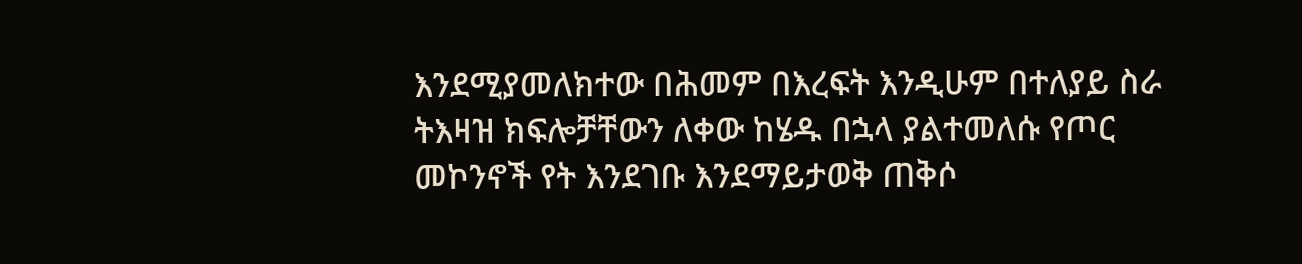እንደሚያመለክተው በሕመም በእረፍት እንዲሁም በተለያይ ስራ ትእዛዝ ክፍሎቻቸውን ለቀው ከሄዱ በኋላ ያልተመለሱ የጦር መኮንኖች የት እንደገቡ እንደማይታወቅ ጠቅሶ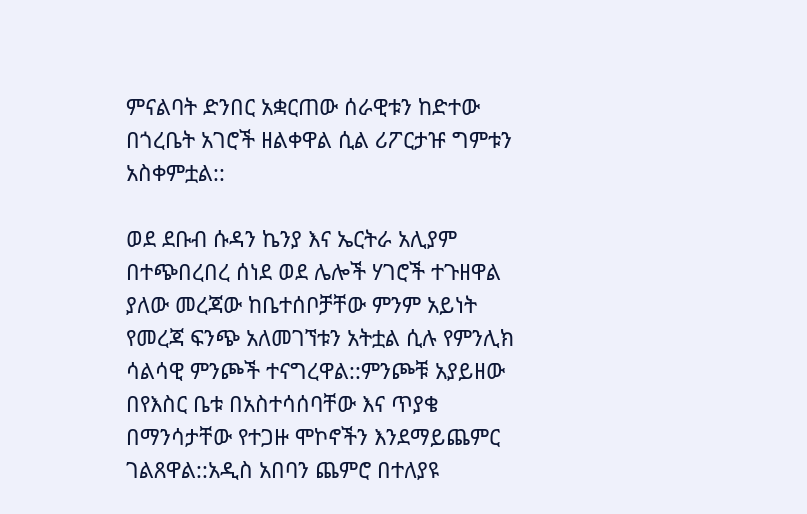ምናልባት ድንበር አቋርጠው ሰራዊቱን ከድተው በጎረቤት አገሮች ዘልቀዋል ሲል ሪፖርታዡ ግምቱን አስቀምቷል::

ወደ ደቡብ ሱዳን ኬንያ እና ኤርትራ አሊያም በተጭበረበረ ሰነደ ወደ ሌሎች ሃገሮች ተጉዘዋል ያለው መረጃው ከቤተሰቦቻቸው ምንም አይነት የመረጃ ፍንጭ አለመገኘቱን አትቷል ሲሉ የምንሊክ ሳልሳዊ ምንጮች ተናግረዋል::ምንጮቹ አያይዘው በየእስር ቤቱ በአስተሳሰባቸው እና ጥያቄ በማንሳታቸው የተጋዙ ሞኮኖችን እንደማይጨምር ገልጸዋል::አዲስ አበባን ጨምሮ በተለያዩ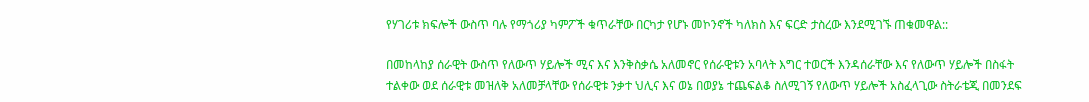የሃገሪቱ ክፍሎች ውስጥ ባሉ የማጎሪያ ካምፖች ቁጥራቸው በርካታ የሆኑ መኮንኖች ካለክስ እና ፍርድ ታስረው እንደሚገኙ ጠቁመዋል::

በመከላከያ ሰራዊት ውስጥ የለውጥ ሃይሎች ሚና እና እንቅስቃሴ አለመኖር የሰራዊቱን አባላት እግር ተወርች እንዳሰራቸው እና የለውጥ ሃይሎች በስፋት ተልቀው ወደ ሰራዊቱ መዝለቅ አለመቻላቸው የሰራዊቱ ንቃተ ህሊና እና ወኔ በወያኔ ተጨፍልቆ ስለሚገኝ የለውጥ ሃይሎች አስፈላጊው ስትራቴጂ በመንደፍ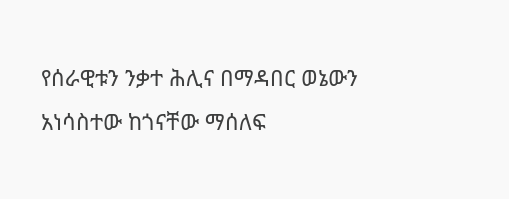የሰራዊቱን ንቃተ ሕሊና በማዳበር ወኔውን አነሳስተው ከጎናቸው ማሰለፍ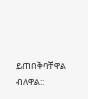ይጠበቅባቸዋል ብለዋል::